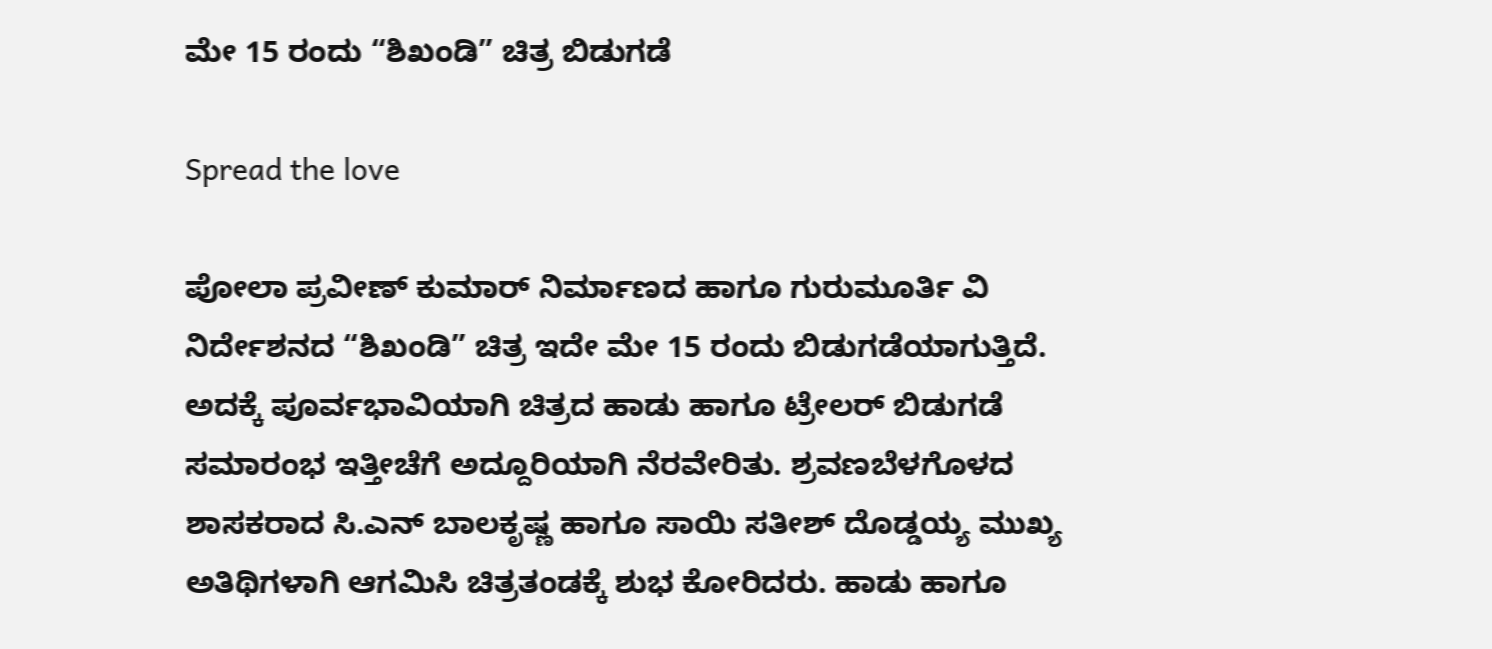ಮೇ 15 ರಂದು “ಶಿಖಂಡಿ” ಚಿತ್ರ ಬಿಡುಗಡೆ

Spread the love

ಪೋಲಾ ಪ್ರವೀಣ್ ಕುಮಾರ್ ನಿರ್ಮಾಣದ ಹಾಗೂ ಗುರುಮೂರ್ತಿ ವಿ ನಿರ್ದೇಶನದ “ಶಿಖಂಡಿ” ಚಿತ್ರ ಇದೇ ಮೇ 15 ರಂದು ಬಿಡುಗಡೆಯಾಗುತ್ತಿದೆ. ಅದಕ್ಕೆ ಪೂರ್ವಭಾವಿಯಾಗಿ ಚಿತ್ರದ ಹಾಡು ಹಾಗೂ ಟ್ರೇಲರ್ ಬಿಡುಗಡೆ ಸಮಾರಂಭ ಇತ್ತೀಚೆಗೆ ಅದ್ದೂರಿಯಾಗಿ ನೆರವೇರಿತು. ಶ್ರವಣಬೆಳಗೊಳದ ಶಾಸಕರಾದ ಸಿ.ಎನ್ ಬಾಲಕೃಷ್ಣ ಹಾಗೂ ಸಾಯಿ ಸತೀಶ್ ದೊಡ್ಡಯ್ಯ ಮುಖ್ಯ ಅತಿಥಿಗಳಾಗಿ ಆಗಮಿಸಿ ಚಿತ್ರತಂಡಕ್ಕೆ ಶುಭ ಕೋರಿದರು. ಹಾಡು ಹಾಗೂ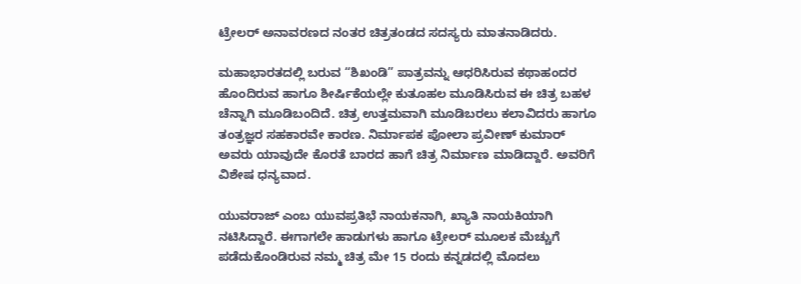ಟ್ರೇಲರ್ ಅನಾವರಣದ ನಂತರ ಚಿತ್ರತಂಡದ ಸದಸ್ಯರು ಮಾತನಾಡಿದರು.

ಮಹಾಭಾರತದಲ್ಲಿ ಬರುವ “ಶಿಖಂಡಿ” ಪಾತ್ರವನ್ನು ಆಧರಿಸಿರುವ ಕಥಾಹಂದರ ಹೊಂದಿರುವ ಹಾಗೂ ಶೀರ್ಷಿಕೆಯಲ್ಲೇ ಕುತೂಹಲ ಮೂಡಿಸಿರುವ ಈ ಚಿತ್ರ ಬಹಳ ಚೆನ್ನಾಗಿ ಮೂಡಿಬಂದಿದೆ. ಚಿತ್ರ ಉತ್ತಮವಾಗಿ ಮೂಡಿಬರಲು ಕಲಾವಿದರು ಹಾಗೂ ತಂತ್ರಜ್ಞರ ಸಹಕಾರವೇ ಕಾರಣ. ನಿರ್ಮಾಪಕ ಪೋಲಾ ಪ್ರವೀಣ್ ಕುಮಾರ್ ಅವರು ಯಾವುದೇ ಕೊರತೆ ಬಾರದ ಹಾಗೆ ಚಿತ್ರ ನಿರ್ಮಾಣ ಮಾಡಿದ್ದಾರೆ. ಅವರಿಗೆ ವಿಶೇಷ ಧನ್ಯವಾದ.

ಯುವರಾಜ್ ಎಂಬ ಯುವಪ್ರತಿಭೆ ನಾಯಕನಾಗಿ, ಖ್ಯಾತಿ ನಾಯಕಿಯಾಗಿ ನಟಿಸಿದ್ದಾರೆ. ಈಗಾಗಲೇ ಹಾಡುಗಳು ಹಾಗೂ ಟ್ರೇಲರ್ ಮೂಲಕ ಮೆಚ್ಚುಗೆ ಪಡೆದುಕೊಂಡಿರುವ ನಮ್ಮ ಚಿತ್ರ ಮೇ 15 ರಂದು ಕನ್ನಡದಲ್ಲಿ ಮೊದಲು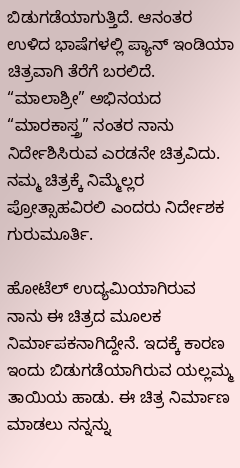ಬಿಡುಗಡೆಯಾಗುತ್ತಿದೆ. ಆನಂತರ ಉಳಿದ ಭಾಷೆಗಳಲ್ಲಿ ಪ್ಯಾನ್ ಇಂಡಿಯಾ ಚಿತ್ರವಾಗಿ ತೆರೆಗೆ ಬರಲಿದೆ. “ಮಾಲಾಶ್ರೀ” ಅಭಿನಯದ “ಮಾರಕಾಸ್ತ್ರ” ನಂತರ ನಾನು ನಿರ್ದೇಶಿಸಿರುವ ಎರಡನೇ ಚಿತ್ರವಿದು. ನಮ್ಮ ಚಿತ್ರಕ್ಕೆ ನಿಮ್ಮೆಲ್ಲರ ಪ್ರೋತ್ಸಾಹವಿರಲಿ ಎಂದರು ನಿರ್ದೇಶಕ ಗುರುಮೂರ್ತಿ.

ಹೋಟೆಲ್ ಉದ್ಯಮಿಯಾಗಿರುವ ನಾನು ಈ ಚಿತ್ರದ ಮೂಲಕ ನಿರ್ಮಾಪಕನಾಗಿದ್ದೇನೆ. ಇದಕ್ಕೆ ಕಾರಣ ಇಂದು ಬಿಡುಗಡೆಯಾಗಿರುವ ಯಲ್ಲಮ್ಮ ತಾಯಿಯ ಹಾಡು. ಈ ಚಿತ್ರ ನಿರ್ಮಾಣ‌ ಮಾಡಲು ನನ್ನನ್ನು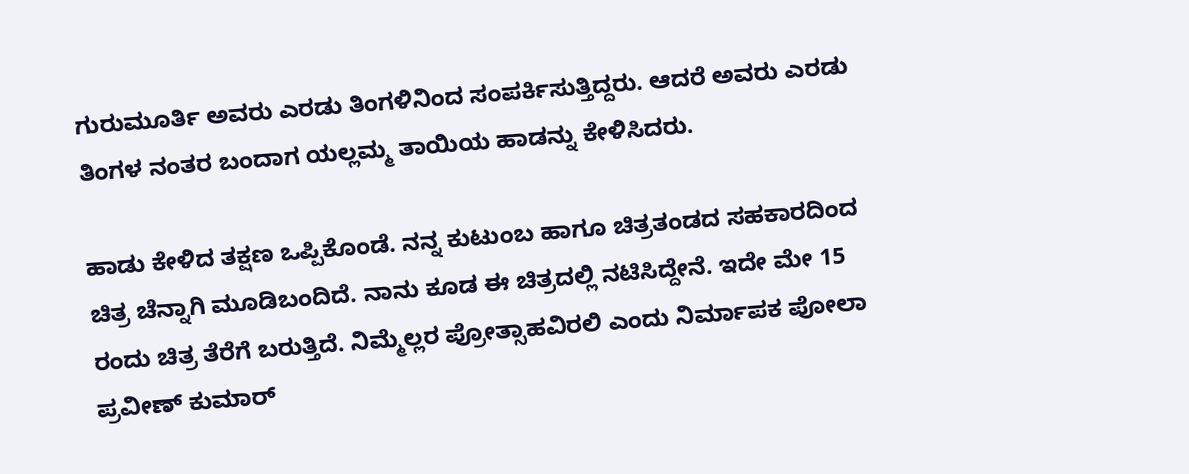ಗುರುಮೂರ್ತಿ ಅವರು ಎರಡು ತಿಂಗಳಿನಿಂದ ಸಂಪರ್ಕಿಸುತ್ತಿದ್ದರು. ಆದರೆ ಅವರು ಎರಡು ತಿಂಗಳ ನಂತರ ಬಂದಾಗ ಯಲ್ಲಮ್ಮ ತಾಯಿಯ ಹಾಡನ್ನು ಕೇಳಿಸಿದರು.

ಹಾಡು ಕೇಳಿದ ತಕ್ಷಣ ಒಪ್ಪಿಕೊಂಡೆ. ನನ್ನ ಕುಟುಂಬ ಹಾಗೂ ಚಿತ್ರತಂಡದ ಸಹಕಾರದಿಂದ ಚಿತ್ರ ಚೆನ್ನಾಗಿ ಮೂಡಿಬಂದಿದೆ. ನಾನು ಕೂಡ ಈ ಚಿತ್ರದಲ್ಲಿ ನಟಿಸಿದ್ದೇನೆ. ಇದೇ ಮೇ 15 ರಂದು ಚಿತ್ರ ತೆರೆಗೆ ಬರುತ್ತಿದೆ. ನಿಮ್ಮೆಲ್ಲರ ಪ್ರೋತ್ಸಾಹವಿರಲಿ ಎಂದು ನಿರ್ಮಾಪಕ ಪೋಲಾ ಪ್ರವೀಣ್ ಕುಮಾರ್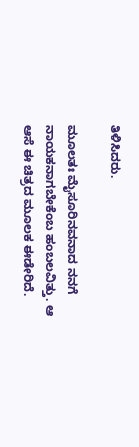ತಿಳಿಸಿದರು.

ಮೂಲತಃ ಮೈಸೂರಿನವನಾದ ನನಗೆ ನಾಯಕನಾಗಬೇಕೆಂಬ ಹಂಬಲವಿತ್ತು. ಆ ಆಸೆ ಈ ಚಿತ್ರದ ಮೂಲಕ ಈಡೇರಿದೆ.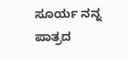ಸೂರ್ಯ ನನ್ನ ಪಾತ್ರದ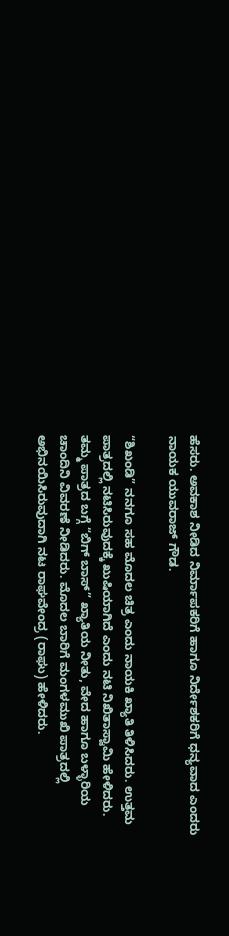ಹೆಸರು. ಅವಕಾಶ ನೀಡಿದ ನಿರ್ಮಾಪಕರಿಗೆ ಹಾಗೂ ನಿರ್ದೇಶಕರಿಗೆ ಧನ್ಯವಾದ ಎಂದರು ನಾಯಕ ಯುವರಾಜ್ ಗೌಡ.

“ಶಿಖಂಡಿ” ನನಗೂ ಸಹ ಮೊದಲ ಚಿತ್ರ ಎಂದು ನಾಯಕಿ ಖ್ಯಾತಿ ತಿಳಿಸಿದರು. ಉತ್ತಮ ಪಾತ್ರದಲ್ಲಿ ನಟಿಸಿರುವುದಕ್ಕೆ ಖುಷಿಯಾಗಿದೆ ಎಂದು ನಟಿ ನಿಖಿತಾಸ್ವಾಮಿ ಹೇಳಿದರು. ತಮ್ಮ ಪಾತ್ರದ ಬಗ್ಗೆ “ಬಿಗ್ ಬಾಸ್” ಖ್ಯಾತಿಯ ನೀತು, ವೇದ ಹಾಗೂ ಬಳ್ಳಾರಿಯ ಚಾಂದಿನಿ ವಿವರಣೆ ನೀಡಿದರು. ಮೊದಲ ಬಾರಿಗೆ ಮಂಗಳಮುಖಿ ಪಾತ್ರದಲ್ಲಿ ಅಭಿನಯಿಸಿರುವುದಾಗಿ ನಟ ರಾಘವೇಂದ್ರ (ರಾಘು) ಹೇಳಿದರು.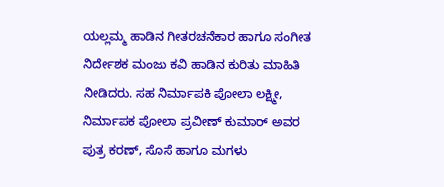ಯಲ್ಲಮ್ಮ ಹಾಡಿನ‌ ಗೀತರಚನೆಕಾರ ಹಾಗೂ ಸಂಗೀತ ನಿರ್ದೇಶಕ ಮಂಜು ಕವಿ ಹಾಡಿನ ಕುರಿತು ಮಾಹಿತಿ ನೀಡಿದರು. ಸಹ ನಿರ್ಮಾಪಕಿ ಪೋಲಾ ಲಕ್ಷ್ಮೀ, ನಿರ್ಮಾಪಕ ಪೋಲಾ ಪ್ರವೀಣ್ ಕುಮಾರ್ ಅವರ ಪುತ್ರ ಕರಣ್, ಸೊಸೆ ಹಾಗೂ ಮಗಳು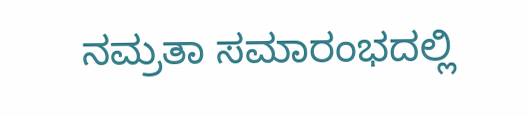ನಮ್ರತಾ ಸಮಾರಂಭದಲ್ಲಿ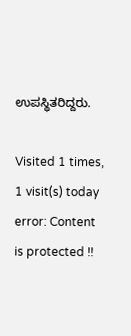ಉಪಸ್ಥಿತರಿದ್ದರು.

Visited 1 times, 1 visit(s) today
error: Content is protected !!